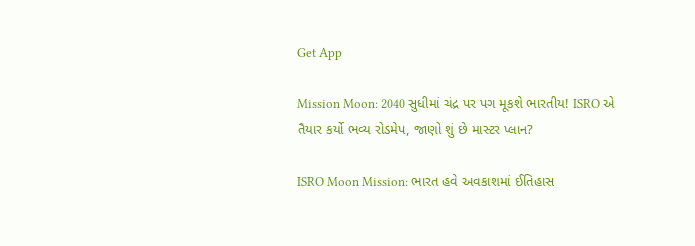Get App

Mission Moon: 2040 સુધીમાં ચંદ્ર પર પગ મૂકશે ભારતીય! ISRO એ તૈયાર કર્યો ભવ્ય રોડમેપ, જાણો શું છે માસ્ટર પ્લાન?

ISRO Moon Mission: ભારત હવે અવકાશમાં ઈતિહાસ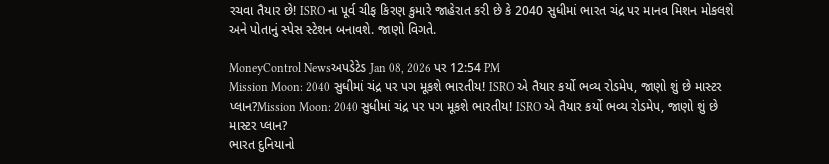રચવા તૈયાર છે! ISRO ના પૂર્વ ચીફ કિરણ કુમારે જાહેરાત કરી છે કે 2040 સુધીમાં ભારત ચંદ્ર પર માનવ મિશન મોકલશે અને પોતાનું સ્પેસ સ્ટેશન બનાવશે. જાણો વિગતે.

MoneyControl Newsઅપડેટેડ Jan 08, 2026 પર 12:54 PM
Mission Moon: 2040 સુધીમાં ચંદ્ર પર પગ મૂકશે ભારતીય! ISRO એ તૈયાર કર્યો ભવ્ય રોડમેપ, જાણો શું છે માસ્ટર પ્લાન?Mission Moon: 2040 સુધીમાં ચંદ્ર પર પગ મૂકશે ભારતીય! ISRO એ તૈયાર કર્યો ભવ્ય રોડમેપ, જાણો શું છે માસ્ટર પ્લાન?
ભારત દુનિયાનો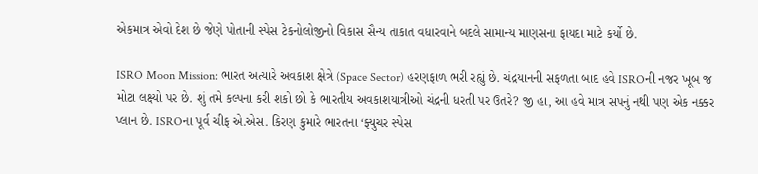એકમાત્ર એવો દેશ છે જેણે પોતાની સ્પેસ ટેકનોલોજીનો વિકાસ સૈન્ય તાકાત વધારવાને બદલે સામાન્ય માણસના ફાયદા માટે કર્યો છે.

ISRO Moon Mission: ભારત અત્યારે અવકાશ ક્ષેત્રે (Space Sector) હરણફાળ ભરી રહ્યું છે. ચંદ્રયાનની સફળતા બાદ હવે ISROની નજર ખૂબ જ મોટા લક્ષ્યો પર છે. શું તમે કલ્પના કરી શકો છો કે ભારતીય અવકાશયાત્રીઓ ચંદ્રની ધરતી પર ઉતરે? જી હા, આ હવે માત્ર સપનું નથી પણ એક નક્કર પ્લાન છે. ISROના પૂર્વ ચીફ એ.એસ. કિરણ કુમારે ભારતના ‘ફ્યુચર સ્પેસ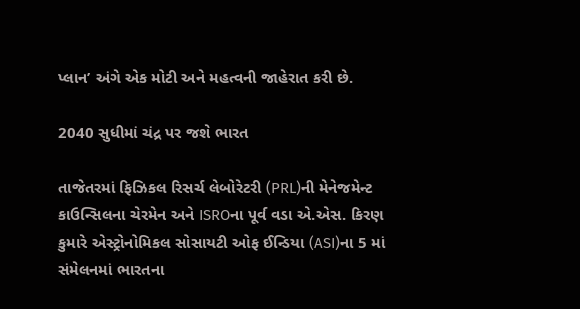પ્લાન’ અંગે એક મોટી અને મહત્વની જાહેરાત કરી છે.

2040 સુધીમાં ચંદ્ર પર જશે ભારત

તાજેતરમાં ફિઝિકલ રિસર્ચ લેબોરેટરી (PRL)ની મેનેજમેન્ટ કાઉન્સિલના ચેરમેન અને ISROના પૂર્વ વડા એ.એસ. કિરણ કુમારે એસ્ટ્રોનોમિકલ સોસાયટી ઓફ ઈન્ડિયા (ASI)ના 5 માં સંમેલનમાં ભારતના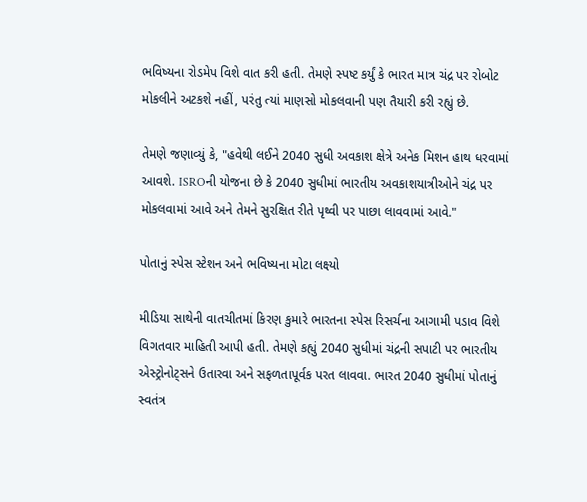ભવિષ્યના રોડમેપ વિશે વાત કરી હતી. તેમણે સ્પષ્ટ કર્યું કે ભારત માત્ર ચંદ્ર પર રોબોટ મોકલીને અટકશે નહીં, પરંતુ ત્યાં માણસો મોકલવાની પણ તૈયારી કરી રહ્યું છે.

તેમણે જણાવ્યું કે, "હવેથી લઈને 2040 સુધી અવકાશ ક્ષેત્રે અનેક મિશન હાથ ધરવામાં આવશે. ISROની યોજના છે કે 2040 સુધીમાં ભારતીય અવકાશયાત્રીઓને ચંદ્ર પર મોકલવામાં આવે અને તેમને સુરક્ષિત રીતે પૃથ્વી પર પાછા લાવવામાં આવે."

પોતાનું સ્પેસ સ્ટેશન અને ભવિષ્યના મોટા લક્ષ્યો

મીડિયા સાથેની વાતચીતમાં કિરણ કુમારે ભારતના સ્પેસ રિસર્ચના આગામી પડાવ વિશે વિગતવાર માહિતી આપી હતી. તેમણે કહ્યું 2040 સુધીમાં ચંદ્રની સપાટી પર ભારતીય એસ્ટ્રોનોટ્સને ઉતારવા અને સફળતાપૂર્વક પરત લાવવા. ભારત 2040 સુધીમાં પોતાનું સ્વતંત્ર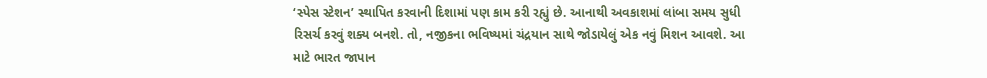‘સ્પેસ સ્ટેશન’ સ્થાપિત કરવાની દિશામાં પણ કામ કરી રહ્યું છે. આનાથી અવકાશમાં લાંબા સમય સુધી રિસર્ચ કરવું શક્ય બનશે. તો, નજીકના ભવિષ્યમાં ચંદ્રયાન સાથે જોડાયેલું એક નવું મિશન આવશે. આ માટે ભારત જાપાન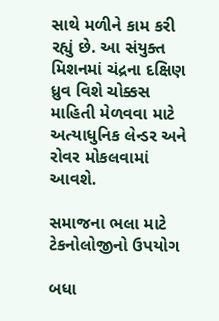સાથે મળીને કામ કરી રહ્યું છે. આ સંયુક્ત મિશનમાં ચંદ્રના દક્ષિણ ધ્રુવ વિશે ચોક્કસ માહિતી મેળવવા માટે અત્યાધુનિક લેન્ડર અને રોવર મોકલવામાં આવશે.

સમાજના ભલા માટે ટેકનોલોજીનો ઉપયોગ

બધા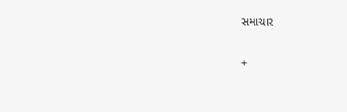સમાચાર

+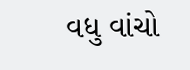વધુ વાંચો